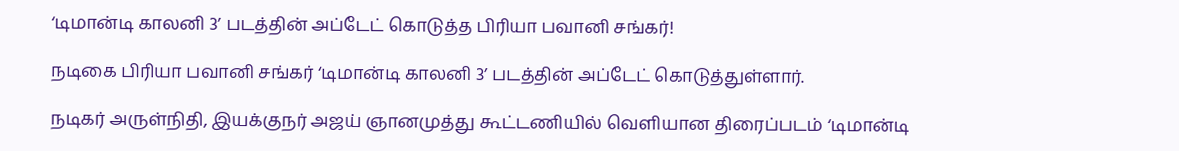‘டிமான்டி காலனி 3’ படத்தின் அப்டேட் கொடுத்த பிரியா பவானி சங்கர்!

நடிகை பிரியா பவானி சங்கர் ‘டிமான்டி காலனி 3’ படத்தின் அப்டேட் கொடுத்துள்ளார்.

நடிகர் அருள்நிதி, இயக்குநர் அஜய் ஞானமுத்து கூட்டணியில் வெளியான திரைப்படம் ‘டிமான்டி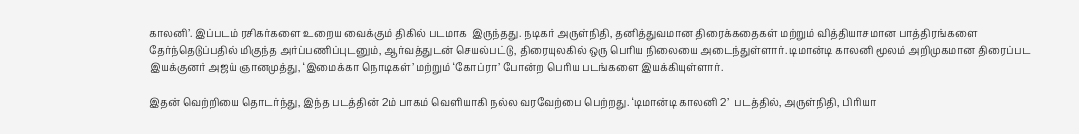காலனி’. இப்படம் ரசிகர்களை உறைய வைக்கும் திகில் படமாக  இருந்தது. நடிகர் அருள்நிதி, தனித்துவமான திரைக்கதைகள் மற்றும் வித்தியாசமான பாத்திரங்களை தேர்ந்தெடுப்பதில் மிகுந்த அர்ப்பணிப்புடனும், ஆர்வத்துடன் செயல்பட்டு, திரையுலகில் ஒரு பெரிய நிலையை அடைந்துள்ளார். டிமான்டி காலனி மூலம் அறிமுகமான திரைப்பட இயக்குனர் அஜய் ஞானமுத்து, ‘இமைக்கா நொடிகள்’ மற்றும் ‘கோப்ரா’ போன்ற பெரிய படங்களை இயக்கியுள்ளார்.

இதன் வெற்றியை தொடர்ந்து, இந்த படத்தின் 2ம் பாகம் வெளியாகி நல்ல வரவேற்பை பெற்றது. ‘டிமான்டி காலனி 2’  படத்தில், அருள்நிதி, பிரியா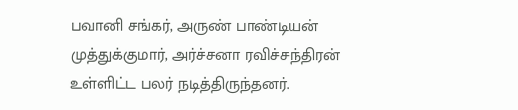பவானி சங்கர், அருண் பாண்டியன் முத்துக்குமார், அர்ச்சனா ரவிச்சந்திரன் உள்ளிட்ட பலர் நடித்திருந்தனர்.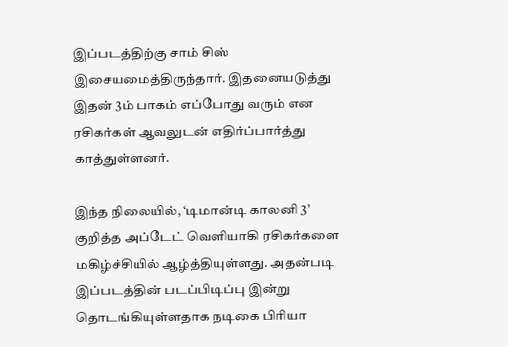இப்படத்திற்கு சாம் சிஸ் இசையமைத்திருந்தார். இதனையடுத்து இதன் 3ம் பாகம் எப்போது வரும் என ரசிகர்கள் ஆவலுடன் எதிர்ப்பார்த்து காத்துள்ளனர்.

இந்த நிலையில், ‘டிமான்டி காலனி 3’  குறித்த அப்டேட் வெளியாகி ரசிகர்களை மகிழ்ச்சியில் ஆழ்த்தியுள்ளது. அதன்படி இப்படத்தின் படப்பிடிப்பு இன்று தொடங்கியுள்ளதாக நடிகை பிரியா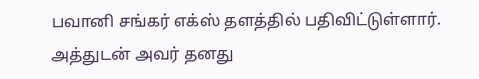பவானி சங்கர் எக்ஸ் தளத்தில் பதிவிட்டுள்ளார். அத்துடன் அவர் தனது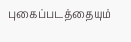புகைப்படத்தையும்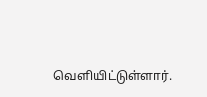வெளியிட்டுள்ளார்.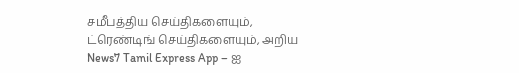சமீபத்திய செய்திகளையும், ட்ரெண்டிங் செய்திகளையும், அறிய News7 Tamil Express App – ஐ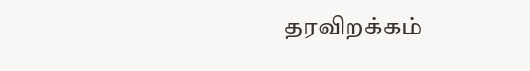தரவிறக்கம்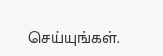செய்யுங்கள்.